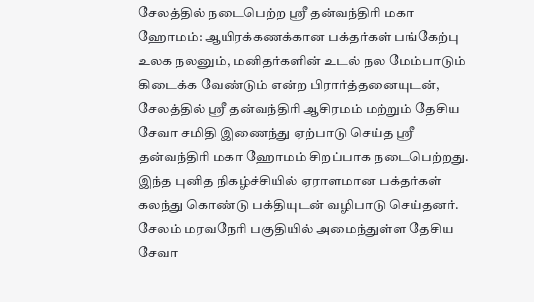சேலத்தில் நடைபெற்ற ஸ்ரீ தன்வந்திரி மகா ஹோமம்: ஆயிரக்கணக்கான பக்தர்கள் பங்கேற்பு
உலக நலனும், மனிதர்களின் உடல் நல மேம்பாடும் கிடைக்க வேண்டும் என்ற பிரார்த்தனையுடன், சேலத்தில் ஸ்ரீ தன்வந்திரி ஆசிரமம் மற்றும் தேசிய சேவா சமிதி இணைந்து ஏற்பாடு செய்த ஸ்ரீ தன்வந்திரி மகா ஹோமம் சிறப்பாக நடைபெற்றது. இந்த புனித நிகழ்ச்சியில் ஏராளமான பக்தர்கள் கலந்து கொண்டு பக்தியுடன் வழிபாடு செய்தனர்.
சேலம் மரவநேரி பகுதியில் அமைந்துள்ள தேசிய சேவா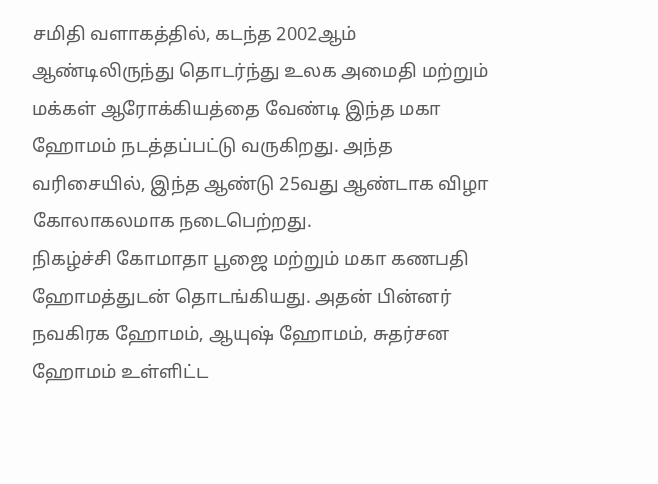சமிதி வளாகத்தில், கடந்த 2002ஆம் ஆண்டிலிருந்து தொடர்ந்து உலக அமைதி மற்றும் மக்கள் ஆரோக்கியத்தை வேண்டி இந்த மகா ஹோமம் நடத்தப்பட்டு வருகிறது. அந்த வரிசையில், இந்த ஆண்டு 25வது ஆண்டாக விழா கோலாகலமாக நடைபெற்றது.
நிகழ்ச்சி கோமாதா பூஜை மற்றும் மகா கணபதி ஹோமத்துடன் தொடங்கியது. அதன் பின்னர் நவகிரக ஹோமம், ஆயுஷ் ஹோமம், சுதர்சன ஹோமம் உள்ளிட்ட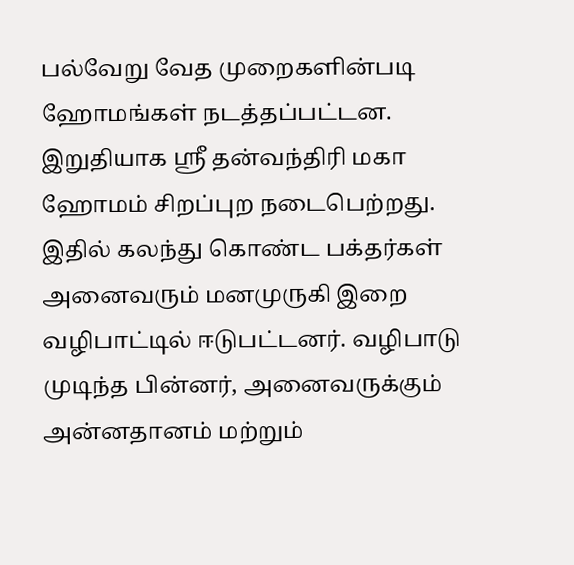பல்வேறு வேத முறைகளின்படி ஹோமங்கள் நடத்தப்பட்டன.
இறுதியாக ஸ்ரீ தன்வந்திரி மகா ஹோமம் சிறப்புற நடைபெற்றது. இதில் கலந்து கொண்ட பக்தர்கள் அனைவரும் மனமுருகி இறை வழிபாட்டில் ஈடுபட்டனர். வழிபாடு முடிந்த பின்னர், அனைவருக்கும் அன்னதானம் மற்றும்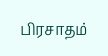பிரசாதம்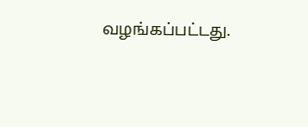வழங்கப்பட்டது.